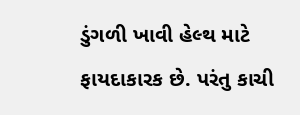ડુંગળી ખાવી હેલ્થ માટે ફાયદાકારક છે. પરંતુ કાચી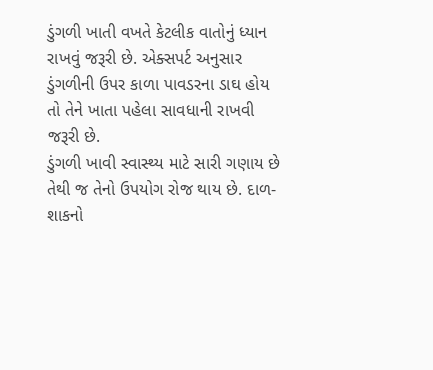ડુંગળી ખાતી વખતે કેટલીક વાતોનું ધ્યાન રાખવું જરૂરી છે. એક્સપર્ટ અનુસાર ડુંગળીની ઉપર કાળા પાવડરના ડાઘ હોય તો તેને ખાતા પહેલા સાવધાની રાખવી જરૂરી છે.
ડુંગળી ખાવી સ્વાસ્થ્ય માટે સારી ગણાય છે તેથી જ તેનો ઉપયોગ રોજ થાય છે. દાળ-શાકનો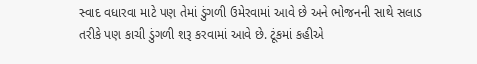સ્વાદ વધારવા માટે પણ તેમાં ડુંગળી ઉમેરવામાં આવે છે અને ભોજનની સાથે સલાડ તરીકે પણ કાચી ડુંગળી શરૂ કરવામાં આવે છે. ટૂંકમાં કહીએ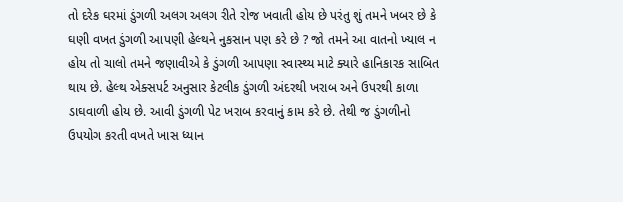તો દરેક ઘરમાં ડુંગળી અલગ અલગ રીતે રોજ ખવાતી હોય છે પરંતુ શું તમને ખબર છે કે ઘણી વખત ડુંગળી આપણી હેલ્થને નુકસાન પણ કરે છે ? જો તમને આ વાતનો ખ્યાલ ન હોય તો ચાલો તમને જણાવીએ કે ડુંગળી આપણા સ્વાસ્થ્ય માટે ક્યારે હાનિકારક સાબિત થાય છે. હેલ્થ એક્સપર્ટ અનુસાર કેટલીક ડુંગળી અંદરથી ખરાબ અને ઉપરથી કાળા ડાઘવાળી હોય છે. આવી ડુંગળી પેટ ખરાબ કરવાનું કામ કરે છે. તેથી જ ડુંગળીનો ઉપયોગ કરતી વખતે ખાસ ધ્યાન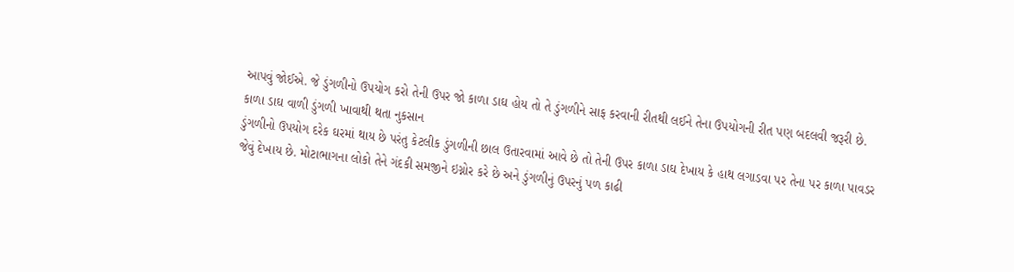આપવું જોઈએ. જે ડુંગળીનો ઉપયોગ કરો તેની ઉપર જો કાળા ડાઘ હોય તો તે ડુંગળીને સાફ કરવાની રીતથી લઈને તેના ઉપયોગની રીત પણ બદલવી જરૂરી છે.
કાળા ડાઘ વાળી ડુંગળી ખાવાથી થતા નુકસાન
ડુંગળીનો ઉપયોગ દરેક ઘરમાં થાય છે પરંતુ કેટલીક ડુંગળીની છાલ ઉતારવામાં આવે છે તો તેની ઉપર કાળા ડાઘ દેખાય કે હાથ લગાડવા પર તેના પર કાળા પાવડર જેવું દેખાય છે. મોટાભાગના લોકો તેને ગંદકી સમજીને ઇગ્નોર કરે છે અને ડુંગળીનું ઉપરનું પળ કાઢી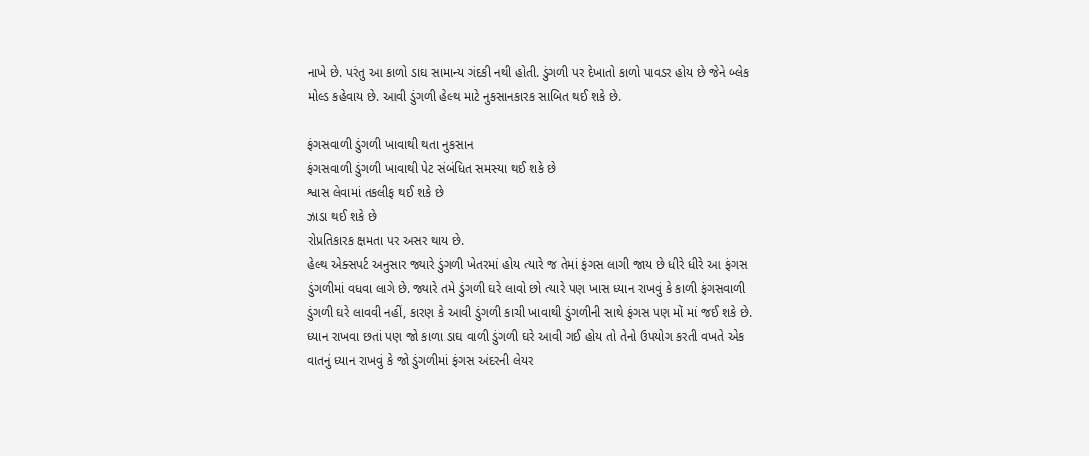નાખે છે. પરંતુ આ કાળો ડાઘ સામાન્ય ગંદકી નથી હોતી. ડુંગળી પર દેખાતો કાળો પાવડર હોય છે જેને બ્લેક મોલ્ડ કહેવાય છે. આવી ડુંગળી હેલ્થ માટે નુકસાનકારક સાબિત થઈ શકે છે.

ફંગસવાળી ડુંગળી ખાવાથી થતા નુકસાન
ફંગસવાળી ડુંગળી ખાવાથી પેટ સંબંધિત સમસ્યા થઈ શકે છે
શ્વાસ લેવામાં તકલીફ થઈ શકે છે
ઝાડા થઈ શકે છે
રોપ્રતિકારક ક્ષમતા પર અસર થાય છે.
હેલ્થ એક્સપર્ટ અનુસાર જ્યારે ડુંગળી ખેતરમાં હોય ત્યારે જ તેમાં ફંગસ લાગી જાય છે ધીરે ધીરે આ ફંગસ ડુંગળીમાં વધવા લાગે છે. જ્યારે તમે ડુંગળી ઘરે લાવો છો ત્યારે પણ ખાસ ધ્યાન રાખવું કે કાળી ફંગસવાળી ડુંગળી ઘરે લાવવી નહીં, કારણ કે આવી ડુંગળી કાચી ખાવાથી ડુંગળીની સાથે ફંગસ પણ મોં માં જઈ શકે છે.
ધ્યાન રાખવા છતાં પણ જો કાળા ડાઘ વાળી ડુંગળી ઘરે આવી ગઈ હોય તો તેનો ઉપયોગ કરતી વખતે એક વાતનું ધ્યાન રાખવું કે જો ડુંગળીમાં ફંગસ અંદરની લેયર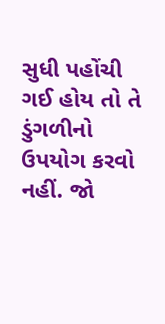સુધી પહોંચી ગઈ હોય તો તે ડુંગળીનો ઉપયોગ કરવો નહીં. જો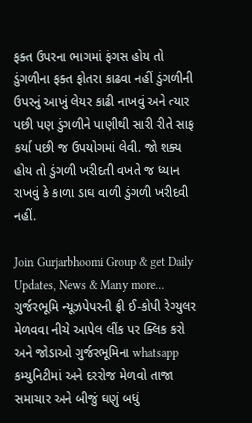ફક્ત ઉપરના ભાગમાં ફંગસ હોય તો ડુંગળીના ફક્ત ફોતરા કાઢવા નહીં ડુંગળીની ઉપરનું આખું લેયર કાઢી નાખવું અને ત્યાર પછી પણ ડુંગળીને પાણીથી સારી રીતે સાફ કર્યા પછી જ ઉપયોગમાં લેવી. જો શક્ય હોય તો ડુંગળી ખરીદતી વખતે જ ધ્યાન રાખવું કે કાળા ડાઘ વાળી ડુંગળી ખરીદવી નહીં.

Join Gurjarbhoomi Group & get Daily Updates, News & Many more…
ગુર્જરભૂમિ ન્યૂઝપેપરની ફ્રી ઈ-કોપી રેગ્યુલર મેળવવા નીચે આપેલ લીંક પર ક્લિક કરો અને જોડાઓ ગુર્જરભૂમિના whatsapp કમ્યુનિટીમાં અને દરરોજ મેળવો તાજા સમાચાર અને બીજું ઘણું બધું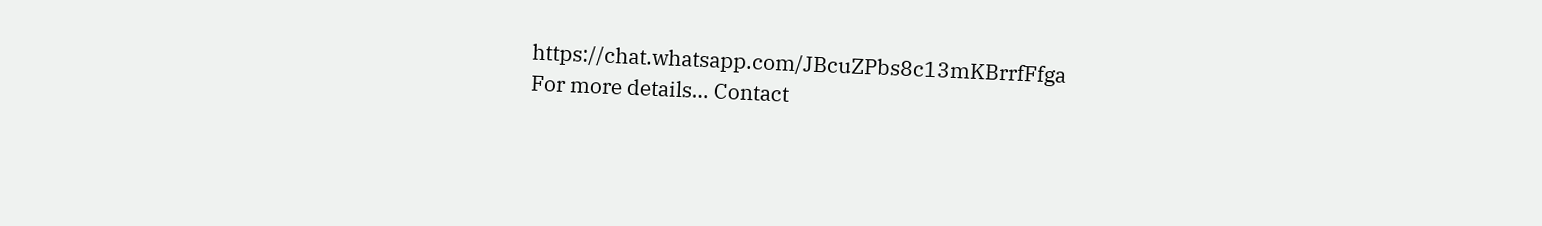https://chat.whatsapp.com/JBcuZPbs8c13mKBrrfFfga
For more details… Contact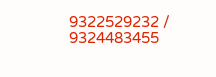9322529232 / 9324483455